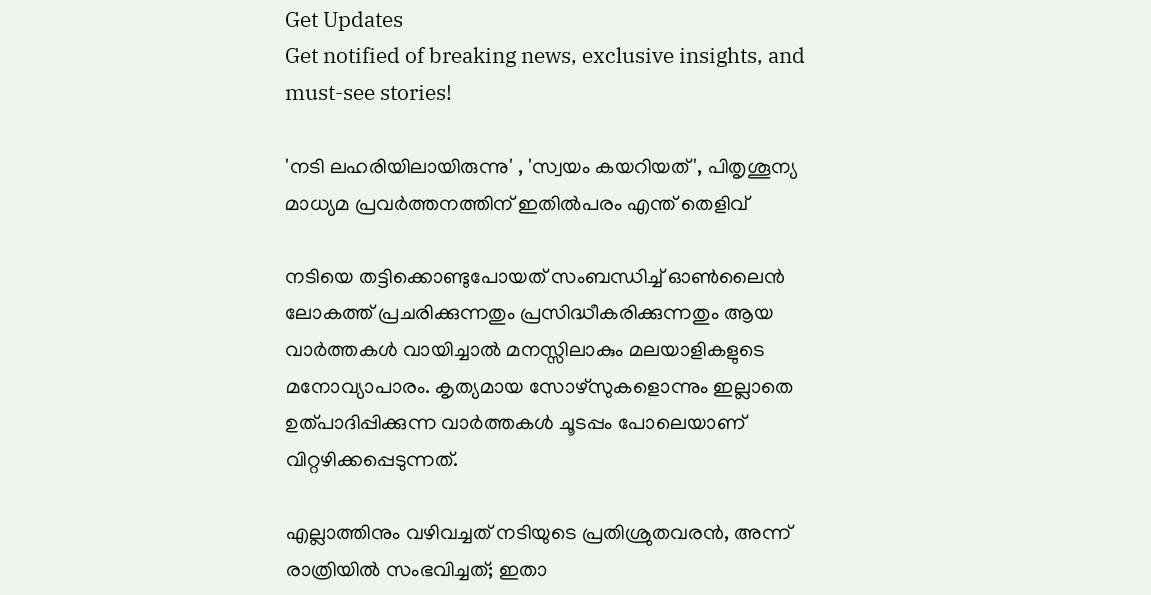Get Updates
Get notified of breaking news, exclusive insights, and must-see stories!

'നടി ലഹരിയിലായിരുന്നു' , 'സ്വയം കയറിയത്', പിതൃശൂന്യ മാധ്യമ പ്രവര്‍ത്തനത്തിന് ഇതില്‍പരം എന്ത് തെളിവ്

നടിയെ തട്ടിക്കൊണ്ടുപോയത് സംബന്ധിച്ച് ഓണ്‍ലൈന്‍ ലോകത്ത് പ്രചരിക്കുന്നതും പ്രസിദ്ധീകരിക്കുന്നതും ആയ വാര്‍ത്തകള്‍ വായിച്ചാല്‍ മനസ്സിലാകും മലയാളികളുടെ മനോവ്യാപാരം. കൃത്യമായ സോഴ്‌സുകളൊന്നും ഇല്ലാതെ ഉത്പാദിപ്പിക്കുന്ന വാര്‍ത്തകള്‍ ചൂടപ്പം പോലെയാണ് വിറ്റഴിക്കപ്പെടുന്നത്.

എല്ലാത്തിനും വഴിവച്ചത് നടിയുടെ പ്രതിശ്രുതവരന്‍, അന്ന് രാത്രിയില്‍ സംഭവിച്ചത്; ഇതാ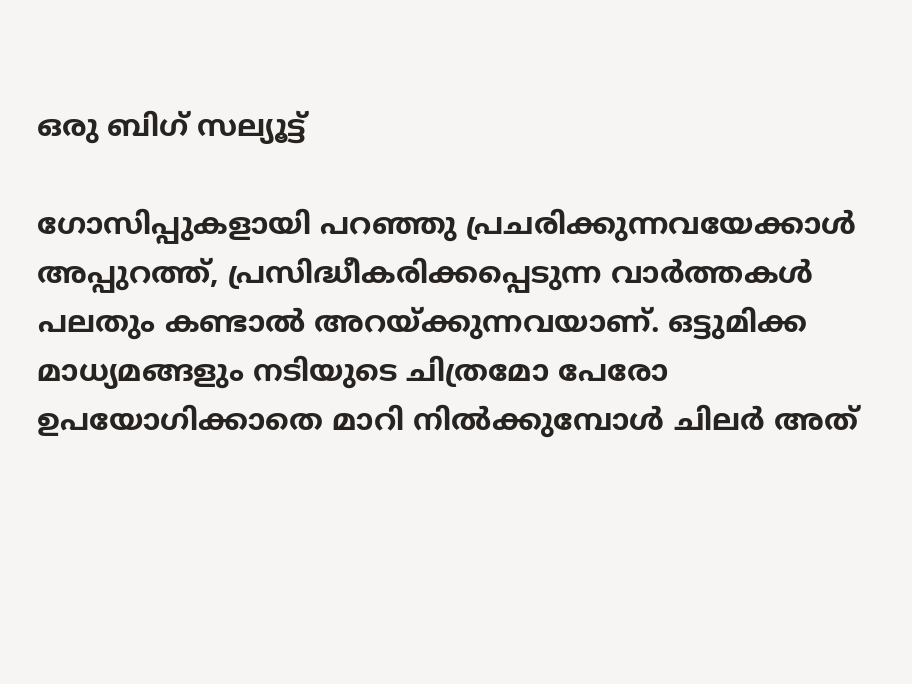ഒരു ബിഗ് സല്യൂട്ട്

ഗോസിപ്പുകളായി പറഞ്ഞു പ്രചരിക്കുന്നവയേക്കാള്‍ അപ്പുറത്ത്, പ്രസിദ്ധീകരിക്കപ്പെടുന്ന വാര്‍ത്തകള്‍ പലതും കണ്ടാല്‍ അറയ്ക്കുന്നവയാണ്. ഒട്ടുമിക്ക മാധ്യമങ്ങളും നടിയുടെ ചിത്രമോ പേരോ ഉപയോഗിക്കാതെ മാറി നില്‍ക്കുമ്പോള്‍ ചിലര്‍ അത്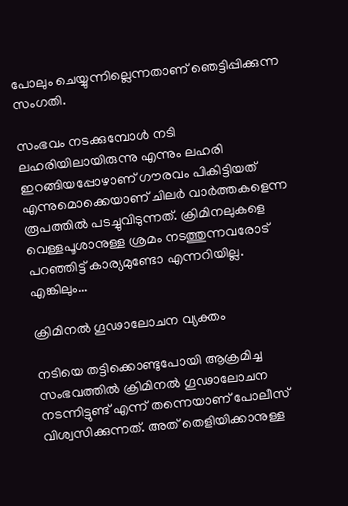പോലും ചെയ്യുന്നില്ലെന്നതാണ് ഞെട്ടിപ്പിക്കുന്ന സംഗതി.

സംഭവം നടക്കുമ്പോള്‍ നടി ലഹരിയിലായിരുന്നു എന്നും ലഹരി ഇറങ്ങിയപ്പോഴാണ് ഗൗരവം പികിട്ടിയത് എന്നുമൊക്കെയാണ് ചിലര്‍ വാര്‍ത്തകളെന്ന രൂപത്തില്‍ പടച്ചുവിടുന്നത്. ക്രിമിനലുകളെ വെള്ളപൂശാനുള്ള ശ്രമം നടത്തുന്നവരോട് പറഞ്ഞിട്ട് കാര്യമുണ്ടോ എന്നറിയില്ല. എങ്കിലും...

ക്രിമിനല്‍ ഗൂഢാലോചന വ്യക്തം

നടിയെ തട്ടിക്കൊണ്ടുപോയി ആക്രമിച്ച സംഭവത്തില്‍ ക്രിമിനല്‍ ഗൂഢാലോചന നടന്നിട്ടുണ്ട് എന്ന് തന്നെയാണ് പോലീസ് വിശ്വസിക്കുന്നത്. അത് തെളിയിക്കാനുള്ള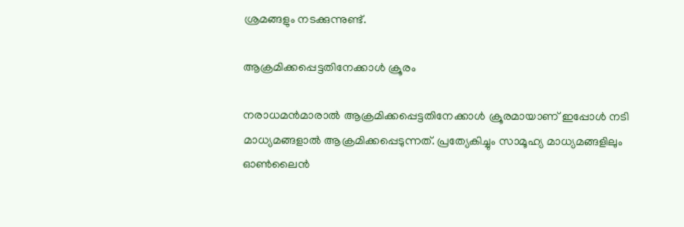ശ്രമങ്ങളും നടക്കുന്നുണ്ട്.

ആക്രമിക്കപ്പെട്ടതിനേക്കാള്‍ ക്രൂരം

നരാധമന്‍മാരാല്‍ ആക്രമിക്കപ്പെട്ടതിനേക്കാള്‍ ക്രൂരമായാണ് ഇപ്പോള്‍ നടി മാധ്യമങ്ങളാല്‍ ആക്രമിക്കപ്പെടുന്നത്. പ്രത്യേകിച്ചും സാമൂഹ്യ മാധ്യമങ്ങളിലും ഓണ്‍ലൈന്‍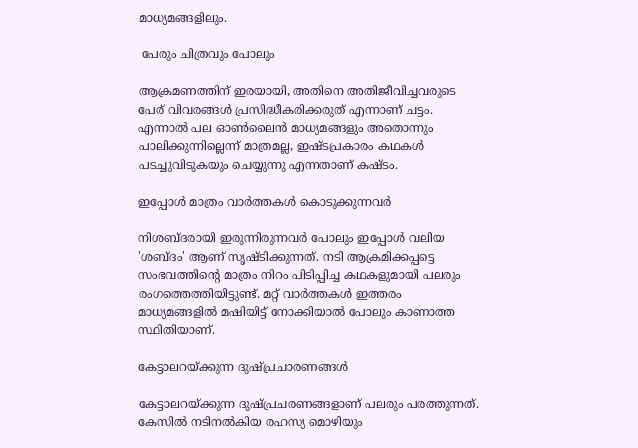മാധ്യമങ്ങളിലും.

 പേരും ചിത്രവും പോലും

ആക്രമണത്തിന് ഇരയായി, അതിനെ അതിജീവിച്ചവരുടെ പേര് വിവരങ്ങള്‍ പ്രസിദ്ധീകരിക്കരുത് എന്നാണ് ചട്ടം. എന്നാല്‍ പല ഓണ്‍ലൈന്‍ മാധ്യമങ്ങളും അതൊന്നും പാലിക്കുന്നില്ലെന്ന് മാത്രമല്ല, ഇഷ്ടപ്രകാരം കഥകള്‍ പടച്ചുവിടുകയും ചെയ്യുന്നു എന്നതാണ് കഷ്ടം.

ഇപ്പോള്‍ മാത്രം വാര്‍ത്തകള്‍ കൊടുക്കുന്നവര്‍

നിശബ്ദരായി ഇരുന്നിരുന്നവര്‍ പോലും ഇപ്പോള്‍ വലിയ 'ശബ്ദം' ആണ് സൃഷ്ടിക്കുന്നത്. നടി ആക്രമിക്കപ്പട്ടെ സംഭവത്തിന്റെ മാത്രം നിറം പിടിപ്പിച്ച കഥകളുമായി പലരും രംഗത്തെത്തിയിട്ടുണ്ട്. മറ്റ് വാര്‍ത്തകള്‍ ഇത്തരം മാധ്യമങ്ങളില്‍ മഷിയിട്ട് നോക്കിയാല്‍ പോലും കാണാത്ത സ്ഥിതിയാണ്.

കേട്ടാലറയ്ക്കുന്ന ദുഷ്പ്രചാരണങ്ങള്‍

കേട്ടാലറയ്ക്കുന്ന ദുഷ്പ്രചരണങ്ങളാണ് പലരും പരത്തുന്നത്. കേസില്‍ നടിനല്‍കിയ രഹസ്യ മൊഴിയും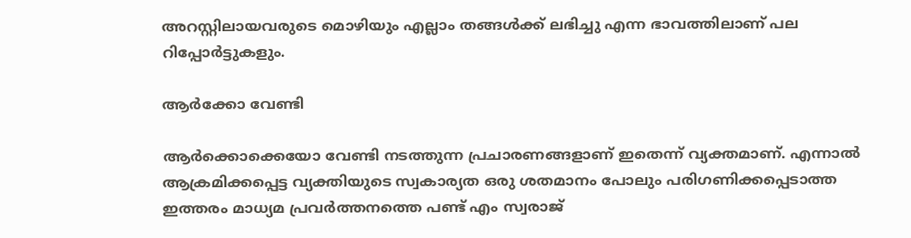അറസ്റ്റിലായവരുടെ മൊഴിയും എല്ലാം തങ്ങള്‍ക്ക് ലഭിച്ചു എന്ന ഭാവത്തിലാണ് പല റിപ്പോര്‍ട്ടുകളും.

ആര്‍ക്കോ വേണ്ടി

ആര്‍ക്കൊക്കെയോ വേണ്ടി നടത്തുന്ന പ്രചാരണങ്ങളാണ് ഇതെന്ന് വ്യക്തമാണ്. എന്നാല്‍ ആക്രമിക്കപ്പെട്ട വ്യക്തിയുടെ സ്വകാര്യത ഒരു ശതമാനം പോലും പരിഗണിക്കപ്പെടാത്ത ഇത്തരം മാധ്യമ പ്രവര്‍ത്തനത്തെ പണ്ട് എം സ്വരാജ്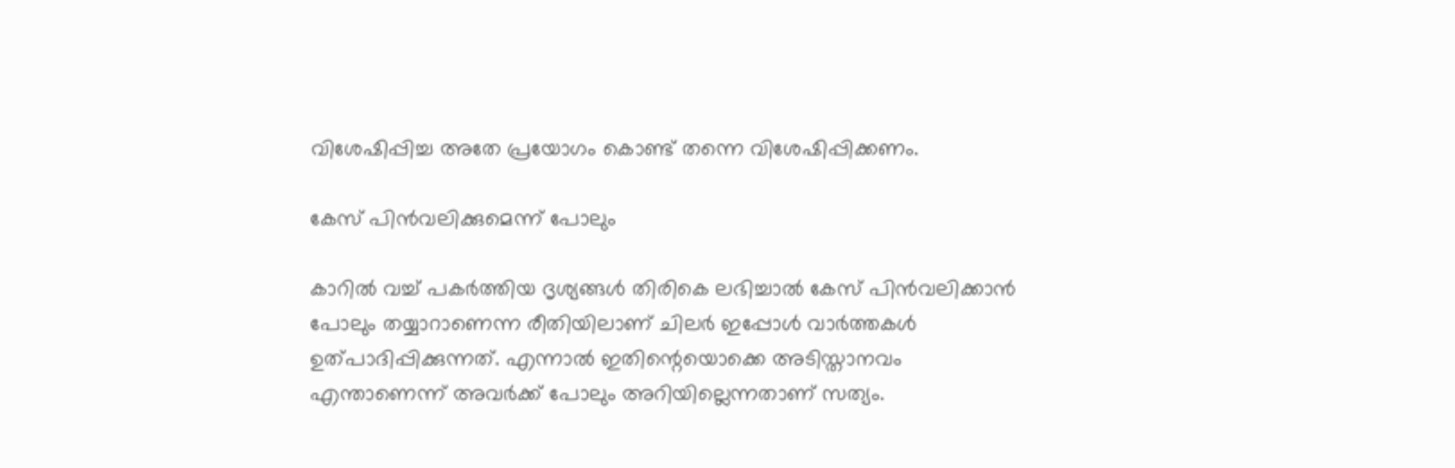വിശേഷിപ്പിച്ച അതേ പ്രയോഗം കൊണ്ട് തന്നെ വിശേഷിപ്പിക്കണം.

കേസ് പിന്‍വലിക്കുമെന്ന് പോലും

കാറില്‍ വച്ച് പകര്‍ത്തിയ ദൃശ്യങ്ങള്‍ തിരികെ ലഭിച്ചാല്‍ കേസ് പിന്‍വലിക്കാന്‍ പോലും തയ്യാറാണെന്ന രീതിയിലാണ് ചിലര്‍ ഇപ്പോള്‍ വാര്‍ത്തകള്‍ ഉത്പാദിപ്പിക്കുന്നത്. എന്നാല്‍ ഇതിന്റെയൊക്കെ അടിസ്താനവം എന്താണെന്ന് അവര്‍ക്ക് പോലും അറിയില്ലെന്നതാണ് സത്യം.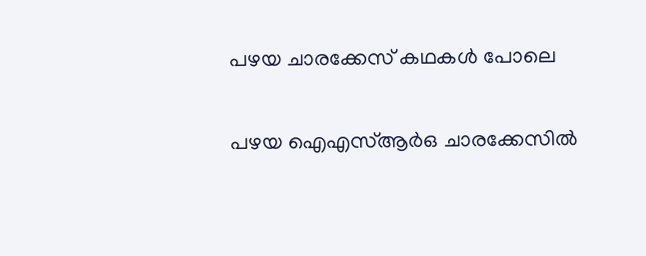പഴയ ചാരക്കേസ് കഥകള്‍ പോലെ

പഴയ ഐഎസ്ആര്‍ഒ ചാരക്കേസില്‍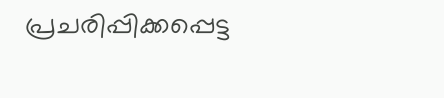പ്രചരിപ്പിക്കപ്പെട്ട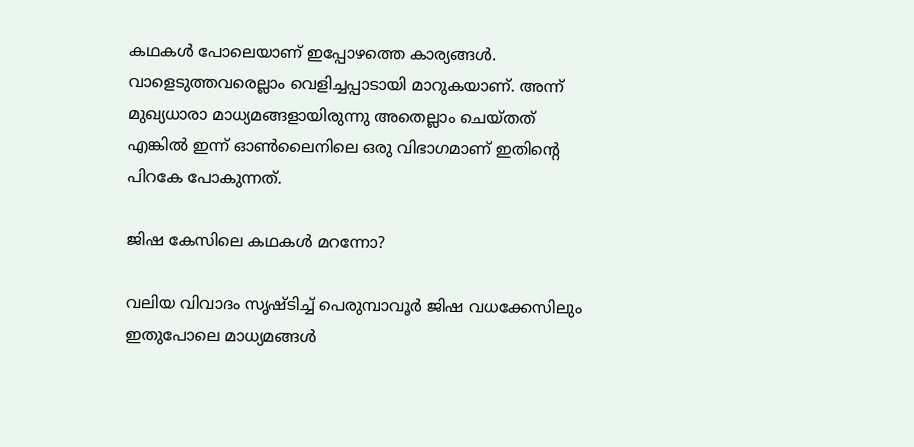കഥകള്‍ പോലെയാണ് ഇപ്പോഴത്തെ കാര്യങ്ങള്‍. വാളെടുത്തവരെല്ലാം വെളിച്ചപ്പാടായി മാറുകയാണ്. അന്ന് മുഖ്യധാരാ മാധ്യമങ്ങളായിരുന്നു അതെല്ലാം ചെയ്തത് എങ്കില്‍ ഇന്ന് ഓണ്‍ലൈനിലെ ഒരു വിഭാഗമാണ് ഇതിന്റെ പിറകേ പോകുന്നത്.

ജിഷ കേസിലെ കഥകള്‍ മറന്നോ?

വലിയ വിവാദം സൃഷ്ടിച്ച് പെരുമ്പാവൂര്‍ ജിഷ വധക്കേസിലും ഇതുപോലെ മാധ്യമങ്ങള്‍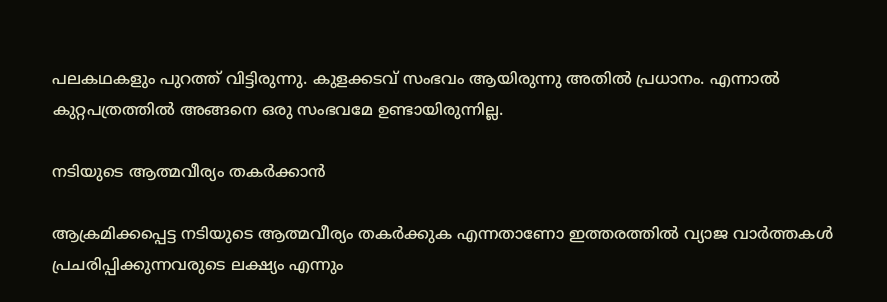പലകഥകളും പുറത്ത് വിട്ടിരുന്നു. കുളക്കടവ് സംഭവം ആയിരുന്നു അതില്‍ പ്രധാനം. എന്നാല്‍ കുറ്റപത്രത്തില്‍ അങ്ങനെ ഒരു സംഭവമേ ഉണ്ടായിരുന്നില്ല.

നടിയുടെ ആത്മവീര്യം തകര്‍ക്കാന്‍

ആക്രമിക്കപ്പെട്ട നടിയുടെ ആത്മവീര്യം തകര്‍ക്കുക എന്നതാണോ ഇത്തരത്തില്‍ വ്യാജ വാര്‍ത്തകള്‍ പ്രചരിപ്പിക്കുന്നവരുടെ ലക്ഷ്യം എന്നും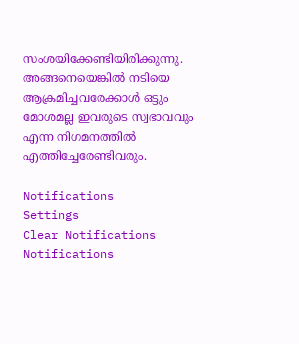സംശയിക്കേണ്ടിയിരിക്കുന്നു. അങ്ങനെയെങ്കില്‍ നടിയെ ആക്രമിച്ചവരേക്കാള്‍ ഒട്ടും മോശമല്ല ഇവരുടെ സ്വഭാവവും എന്ന നിഗമനത്തില്‍ എത്തിച്ചേരേണ്ടിവരും.

Notifications
Settings
Clear Notifications
Notifications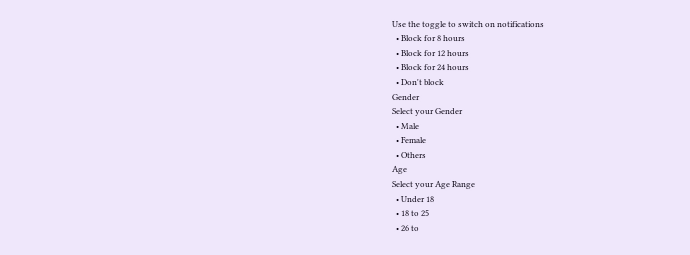Use the toggle to switch on notifications
  • Block for 8 hours
  • Block for 12 hours
  • Block for 24 hours
  • Don't block
Gender
Select your Gender
  • Male
  • Female
  • Others
Age
Select your Age Range
  • Under 18
  • 18 to 25
  • 26 to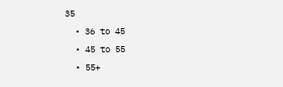35
  • 36 to 45
  • 45 to 55
  • 55+